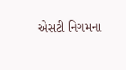એસટી નિગમના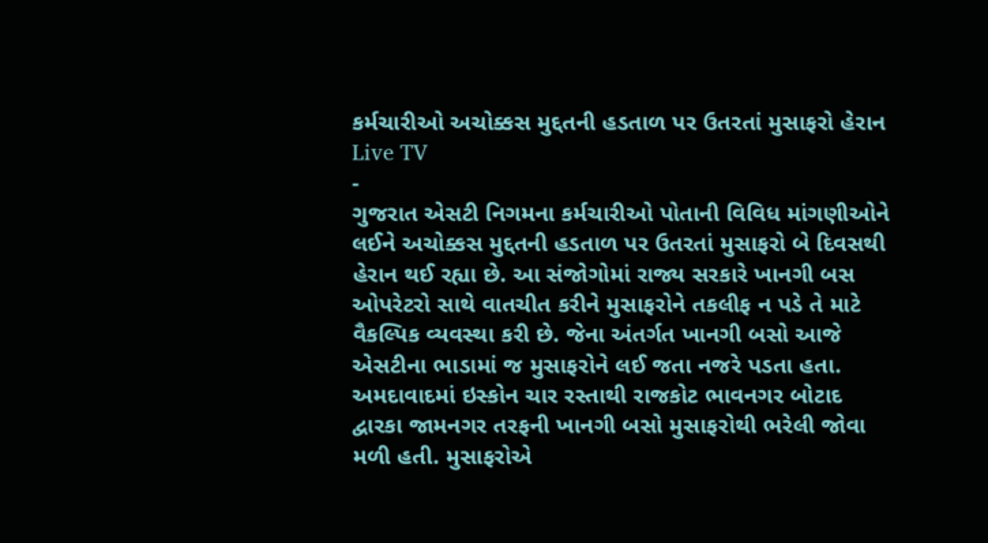કર્મચારીઓ અચોક્કસ મુદ્દતની હડતાળ પર ઉતરતાં મુસાફરો હેરાન
Live TV
-
ગુજરાત એસટી નિગમના કર્મચારીઓ પોતાની વિવિધ માંગણીઓને લઈને અચોક્કસ મુદ્દતની હડતાળ પર ઉતરતાં મુસાફરો બે દિવસથી હેરાન થઈ રહ્યા છે. આ સંજોગોમાં રાજ્ય સરકારે ખાનગી બસ ઓપરેટરો સાથે વાતચીત કરીને મુસાફરોને તકલીફ ન પડે તે માટે વૈકલ્પિક વ્યવસ્થા કરી છે. જેના અંતર્ગત ખાનગી બસો આજે એસટીના ભાડામાં જ મુસાફરોને લઈ જતા નજરે પડતા હતા. અમદાવાદમાં ઇસ્કોન ચાર રસ્તાથી રાજકોટ ભાવનગર બોટાદ દ્વારકા જામનગર તરફની ખાનગી બસો મુસાફરોથી ભરેલી જોવા મળી હતી. મુસાફરોએ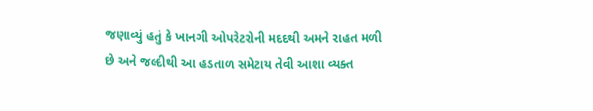જણાવ્યું હતું કે ખાનગી ઓપરેટરોની મદદથી અમને રાહત મળી છે અને જલ્દીથી આ હડતાળ સમેટાય તેવી આશા વ્યક્ત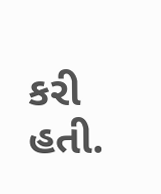કરી હતી.